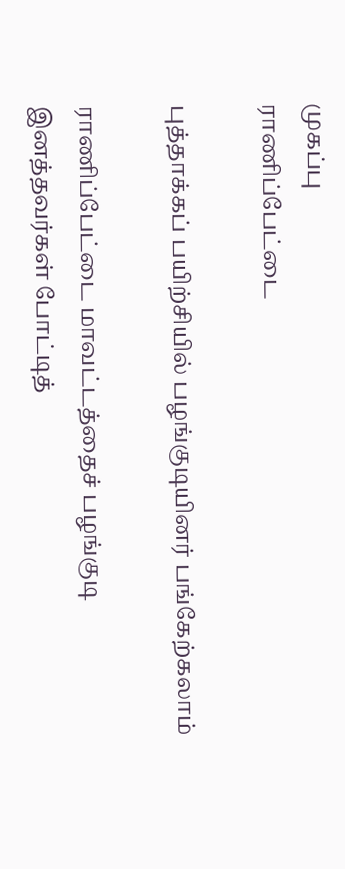முகப்பு
ராணிப்பேட்டை

புத்தாக்கப் பயிற்சியில் பழங்குடியினர் பங்கேற்கலாம்

ராணிப்பேட்டை மாவட்டத்தைச் பழங்குடி இனத்தவர்கள் போட்டித்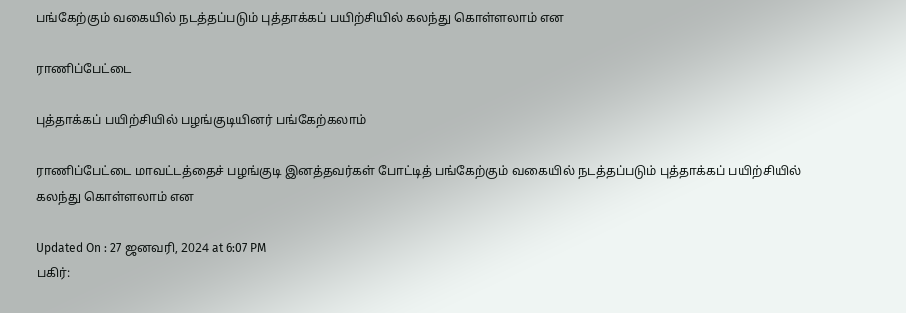பங்கேற்கும் வகையில் நடத்தப்படும் புத்தாக்கப் பயிற்சியில் கலந்து கொள்ளலாம் என

ராணிப்பேட்டை

புத்தாக்கப் பயிற்சியில் பழங்குடியினர் பங்கேற்கலாம்

ராணிப்பேட்டை மாவட்டத்தைச் பழங்குடி இனத்தவர்கள் போட்டித் பங்கேற்கும் வகையில் நடத்தப்படும் புத்தாக்கப் பயிற்சியில் கலந்து கொள்ளலாம் என

Updated On : 27 ஜனவரி, 2024 at 6:07 PM
பகிர்: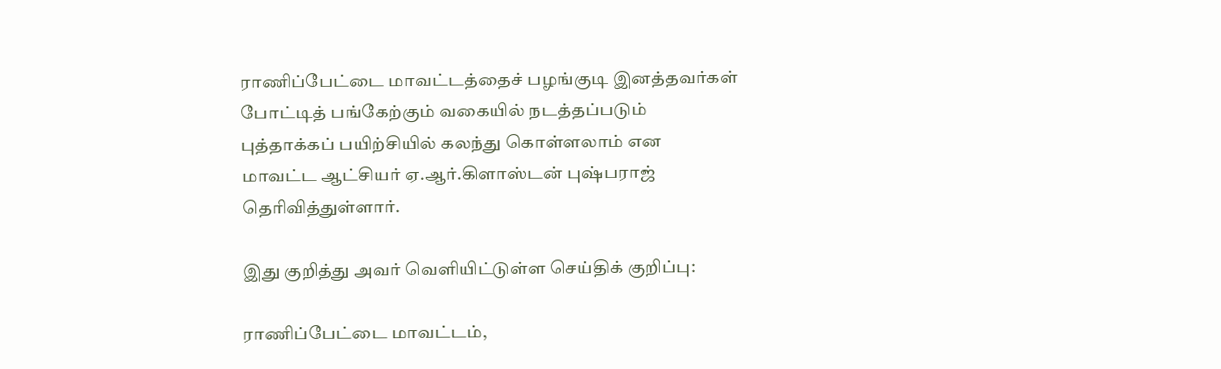ராணிப்பேட்டை மாவட்டத்தைச் பழங்குடி இனத்தவர்கள் போட்டித் பங்கேற்கும் வகையில் நடத்தப்படும் புத்தாக்கப் பயிற்சியில் கலந்து கொள்ளலாம் என மாவட்ட ஆட்சியர் ஏ.ஆர்.கிளாஸ்டன் புஷ்பராஜ் தெரிவித்துள்ளார்.

இது குறித்து அவர் வெளியிட்டுள்ள செய்திக் குறிப்பு:

ராணிப்பேட்டை மாவட்டம்,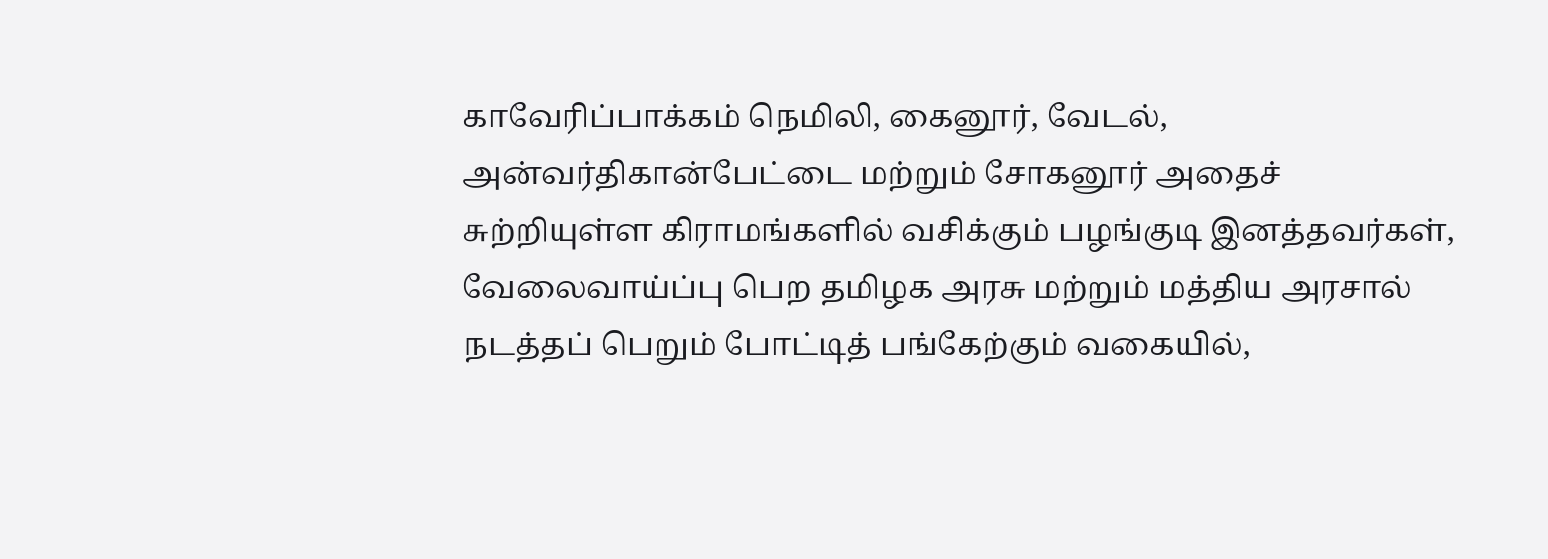காவேரிப்பாக்கம் நெமிலி, கைனூர், வேடல், அன்வர்திகான்பேட்டை மற்றும் சோகனூர் அதைச் சுற்றியுள்ள கிராமங்களில் வசிக்கும் பழங்குடி இனத்தவர்கள், வேலைவாய்ப்பு பெற தமிழக அரசு மற்றும் மத்திய அரசால் நடத்தப் பெறும் போட்டித் பங்கேற்கும் வகையில்,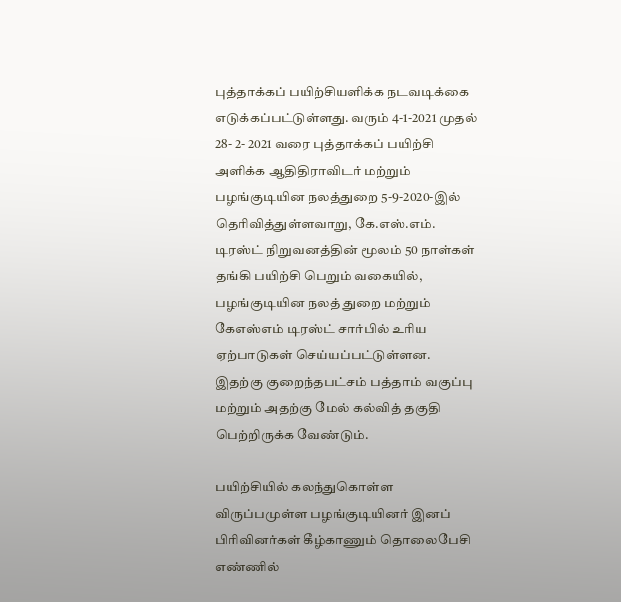புத்தாக்கப் பயிற்சியளிக்க நடவடிக்கை எடுக்கப்பட்டுள்ளது. வரும் 4-1-2021 முதல் 28- 2- 2021 வரை புத்தாக்கப் பயிற்சி அளிக்க ஆதிதிராவிடர் மற்றும் பழங்குடியின நலத்துறை 5-9-2020-இல் தெரிவித்துள்ளவாறு, கே.எஸ்.எம். டிரஸ்ட் நிறுவனத்தின் மூலம் 50 நாள்கள் தங்கி பயிற்சி பெறும் வகையில், பழங்குடியின நலத் துறை மற்றும் கேஎஸ்எம் டிரஸ்ட் சார்பில் உரிய ஏற்பாடுகள் செய்யப்பட்டுள்ளன. இதற்கு குறைந்தபட்சம் பத்தாம் வகுப்பு மற்றும் அதற்கு மேல் கல்வித் தகுதி பெற்றிருக்க வேண்டும்.

பயிற்சியில் கலந்துகொள்ள விருப்பமுள்ள பழங்குடியினர் இனப் பிரிவினர்கள் கீழ்காணும் தொலைபேசி எண்ணில்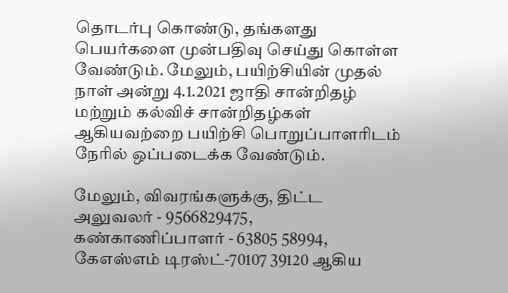தொடர்பு கொண்டு, தங்களது பெயர்களை முன்பதிவு செய்து கொள்ள வேண்டும். மேலும், பயிற்சியின் முதல் நாள் அன்று 4.1.2021 ஜாதி சான்றிதழ் மற்றும் கல்விச் சான்றிதழ்கள் ஆகியவற்றை பயிற்சி பொறுப்பாளரிடம் நேரில் ஒப்படைக்க வேண்டும்.

மேலும், விவரங்களுக்கு, திட்ட அலுவலர் - 9566829475, கண்காணிப்பாளர் - 63805 58994, கேஎஸ்எம் டிரஸ்ட்-70107 39120 ஆகிய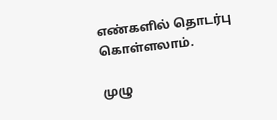எண்களில் தொடர்பு கொள்ளலாம்.

முழு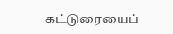கட்டுரையைப்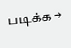படிக்க →